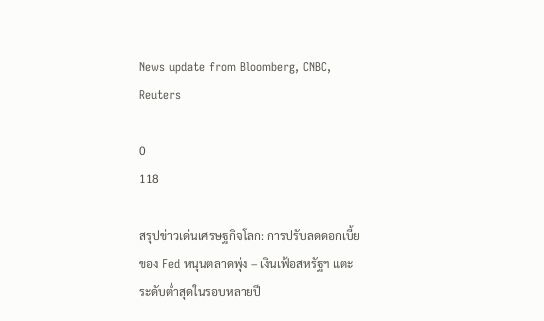News update from Bloomberg, CNBC, Reuters

0
118

สรุปข่าวเด่นเศรษฐกิจโลก: การปรับลดดอกเบี้ยของ Fed หนุนตลาดพุ่ง – เงินเฟ้อสหรัฐฯ แตะระดับต่ำสุดในรอบหลายปี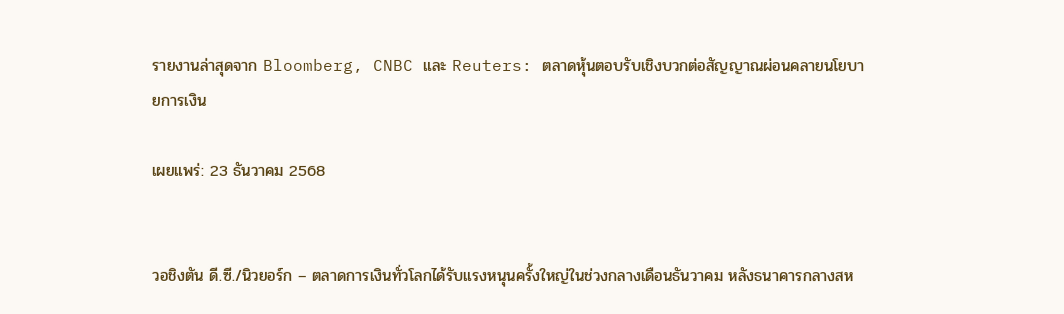รายงานล่าสุดจาก Bloomberg, CNBC และ Reuters: ตลาดหุ้นตอบรับเชิงบวกต่อสัญญาณผ่อนคลายนโยบายการเงิน

เผยแพร่: 23 ธันวาคม 2568


วอชิงตัน ดี.ซี./นิวยอร์ก – ตลาดการเงินทั่วโลกได้รับแรงหนุนครั้งใหญ่ในช่วงกลางเดือนธันวาคม หลังธนาคารกลางสห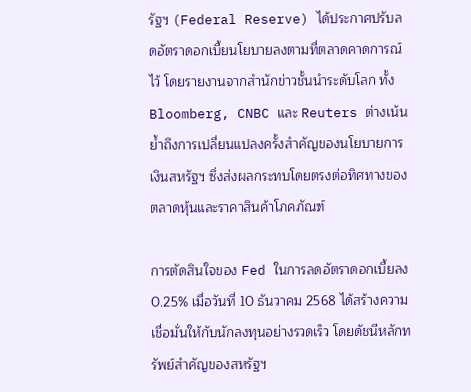รัฐฯ (Federal Reserve) ได้ประกาศปรับลดอัตราดอกเบี้ยนโยบายลงตามที่ตลาดคาดการณ์ไว้ โดยรายงานจากสำนักข่าวชั้นนำระดับโลก ทั้ง Bloomberg, CNBC และ Reuters ต่างเน้นย้ำถึงการเปลี่ยนแปลงครั้งสำคัญของนโยบายการเงินสหรัฐฯ ซึ่งส่งผลกระทบโดยตรงต่อทิศทางของตลาดหุ้นและราคาสินค้าโภคภัณฑ์

การตัดสินใจของ Fed ในการลดอัตราดอกเบี้ยลง 0.25% เมื่อวันที่ 10 ธันวาคม 2568 ได้สร้างความเชื่อมั่นให้กับนักลงทุนอย่างรวดเร็ว โดยดัชนีหลักทรัพย์สำคัญของสหรัฐฯ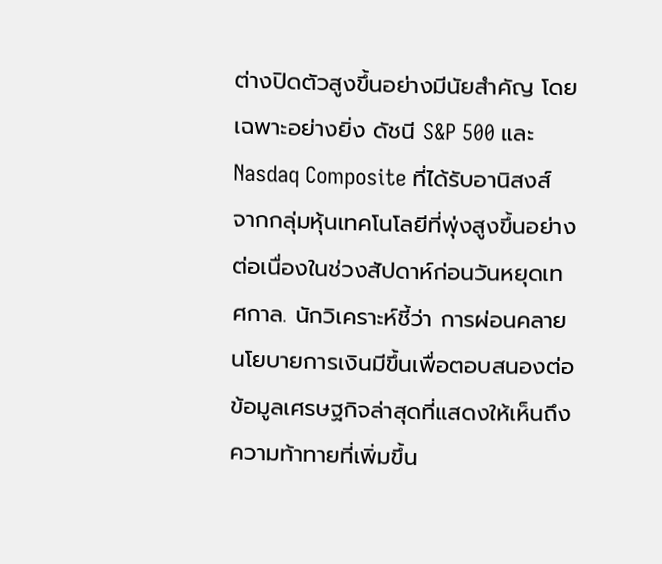ต่างปิดตัวสูงขึ้นอย่างมีนัยสำคัญ โดยเฉพาะอย่างยิ่ง ดัชนี S&P 500 และ Nasdaq Composite ที่ได้รับอานิสงส์จากกลุ่มหุ้นเทคโนโลยีที่พุ่งสูงขึ้นอย่างต่อเนื่องในช่วงสัปดาห์ก่อนวันหยุดเทศกาล. นักวิเคราะห์ชี้ว่า การผ่อนคลายนโยบายการเงินมีขึ้นเพื่อตอบสนองต่อข้อมูลเศรษฐกิจล่าสุดที่แสดงให้เห็นถึงความท้าทายที่เพิ่มขึ้น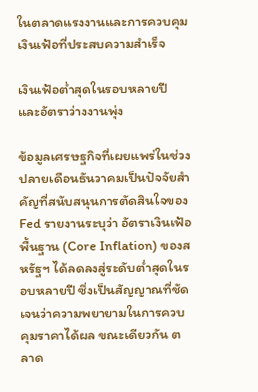ในตลาดแรงงานและการควบคุมเงินเฟ้อที่ประสบความสำเร็จ

เงินเฟ้อต่ำสุดในรอบหลายปี และอัตราว่างงานพุ่ง

ข้อมูลเศรษฐกิจที่เผยแพร่ในช่วงปลายเดือนธันวาคมเป็นปัจจัยสำคัญที่สนับสนุนการตัดสินใจของ Fed รายงานระบุว่า อัตราเงินเฟ้อพื้นฐาน (Core Inflation) ของสหรัฐฯ ได้ลดลงสู่ระดับต่ำสุดในรอบหลายปี ซึ่งเป็นสัญญาณที่ชัดเจนว่าความพยายามในการควบคุมราคาได้ผล ขณะเดียวกัน ตลาด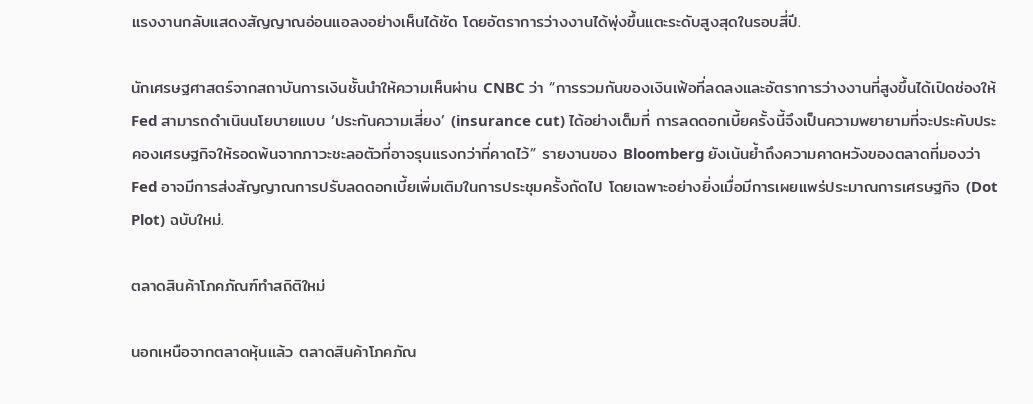แรงงานกลับแสดงสัญญาณอ่อนแอลงอย่างเห็นได้ชัด โดยอัตราการว่างงานได้พุ่งขึ้นแตะระดับสูงสุดในรอบสี่ปี.

นักเศรษฐศาสตร์จากสถาบันการเงินชั้นนำให้ความเห็นผ่าน CNBC ว่า “การรวมกันของเงินเฟ้อที่ลดลงและอัตราการว่างงานที่สูงขึ้นได้เปิดช่องให้ Fed สามารถดำเนินนโยบายแบบ ‘ประกันความเสี่ยง’ (insurance cut) ได้อย่างเต็มที่ การลดดอกเบี้ยครั้งนี้จึงเป็นความพยายามที่จะประคับประคองเศรษฐกิจให้รอดพ้นจากภาวะชะลอตัวที่อาจรุนแรงกว่าที่คาดไว้” รายงานของ Bloomberg ยังเน้นย้ำถึงความคาดหวังของตลาดที่มองว่า Fed อาจมีการส่งสัญญาณการปรับลดดอกเบี้ยเพิ่มเติมในการประชุมครั้งถัดไป โดยเฉพาะอย่างยิ่งเมื่อมีการเผยแพร่ประมาณการเศรษฐกิจ (Dot Plot) ฉบับใหม่.

ตลาดสินค้าโภคภัณฑ์ทำสถิติใหม่

นอกเหนือจากตลาดหุ้นแล้ว ตลาดสินค้าโภคภัณ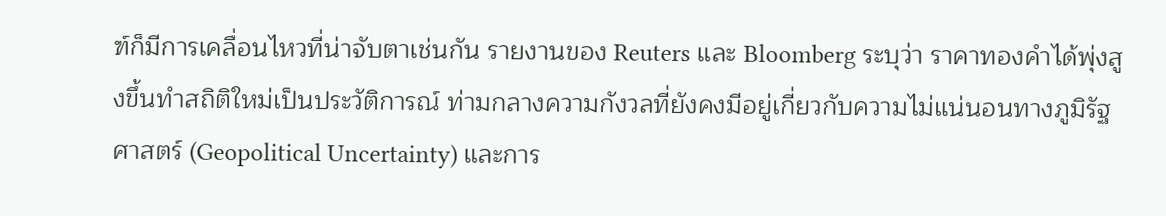ฑ์ก็มีการเคลื่อนไหวที่น่าจับตาเช่นกัน รายงานของ Reuters และ Bloomberg ระบุว่า ราคาทองคำได้พุ่งสูงขึ้นทำสถิติใหม่เป็นประวัติการณ์ ท่ามกลางความกังวลที่ยังคงมีอยู่เกี่ยวกับความไม่แน่นอนทางภูมิรัฐศาสตร์ (Geopolitical Uncertainty) และการ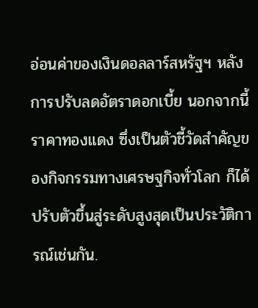อ่อนค่าของเงินดอลลาร์สหรัฐฯ หลังการปรับลดอัตราดอกเบี้ย นอกจากนี้ ราคาทองแดง ซึ่งเป็นตัวชี้วัดสำคัญของกิจกรรมทางเศรษฐกิจทั่วโลก ก็ได้ปรับตัวขึ้นสู่ระดับสูงสุดเป็นประวัติการณ์เช่นกัน.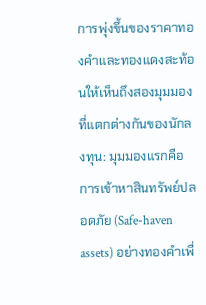การพุ่งขึ้นของราคาทองคำและทองแดงสะท้อนให้เห็นถึงสองมุมมองที่แตกต่างกันของนักลงทุน: มุมมองแรกคือการเข้าหาสินทรัพย์ปลอดภัย (Safe-haven assets) อย่างทองคำเพื่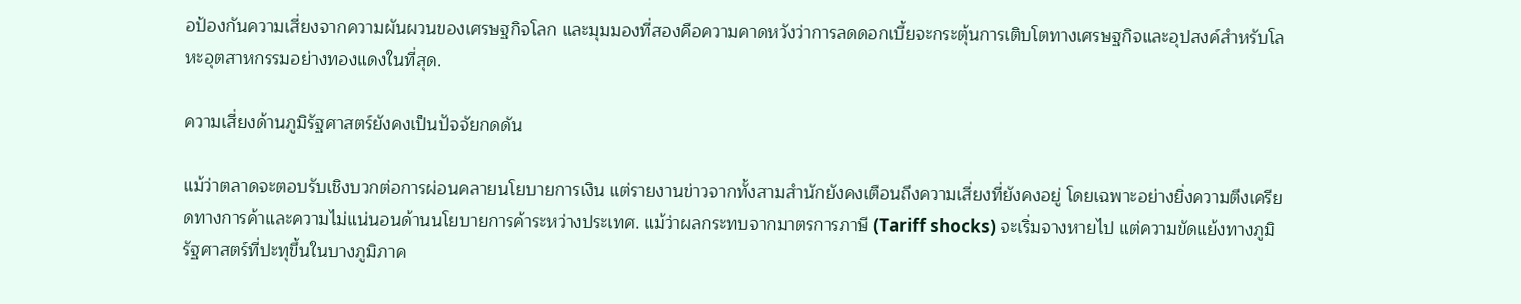อป้องกันความเสี่ยงจากความผันผวนของเศรษฐกิจโลก และมุมมองที่สองคือความคาดหวังว่าการลดดอกเบี้ยจะกระตุ้นการเติบโตทางเศรษฐกิจและอุปสงค์สำหรับโลหะอุตสาหกรรมอย่างทองแดงในที่สุด.

ความเสี่ยงด้านภูมิรัฐศาสตร์ยังคงเป็นปัจจัยกดดัน

แม้ว่าตลาดจะตอบรับเชิงบวกต่อการผ่อนคลายนโยบายการเงิน แต่รายงานข่าวจากทั้งสามสำนักยังคงเตือนถึงความเสี่ยงที่ยังคงอยู่ โดยเฉพาะอย่างยิ่งความตึงเครียดทางการค้าและความไม่แน่นอนด้านนโยบายการค้าระหว่างประเทศ. แม้ว่าผลกระทบจากมาตรการภาษี (Tariff shocks) จะเริ่มจางหายไป แต่ความขัดแย้งทางภูมิรัฐศาสตร์ที่ปะทุขึ้นในบางภูมิภาค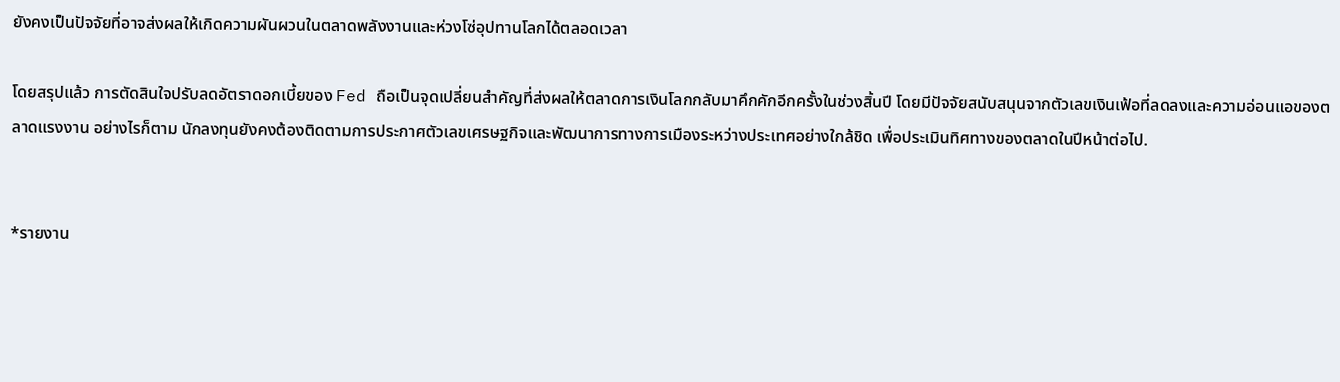ยังคงเป็นปัจจัยที่อาจส่งผลให้เกิดความผันผวนในตลาดพลังงานและห่วงโซ่อุปทานโลกได้ตลอดเวลา

โดยสรุปแล้ว การตัดสินใจปรับลดอัตราดอกเบี้ยของ Fed ถือเป็นจุดเปลี่ยนสำคัญที่ส่งผลให้ตลาดการเงินโลกกลับมาคึกคักอีกครั้งในช่วงสิ้นปี โดยมีปัจจัยสนับสนุนจากตัวเลขเงินเฟ้อที่ลดลงและความอ่อนแอของตลาดแรงงาน อย่างไรก็ตาม นักลงทุนยังคงต้องติดตามการประกาศตัวเลขเศรษฐกิจและพัฒนาการทางการเมืองระหว่างประเทศอย่างใกล้ชิด เพื่อประเมินทิศทางของตลาดในปีหน้าต่อไป.


*รายงาน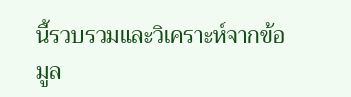นี้รวบรวมและวิเคราะห์จากข้อมูล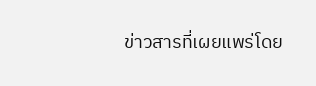ข่าวสารที่เผยแพร่โดย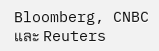Bloomberg, CNBC และ Reuters